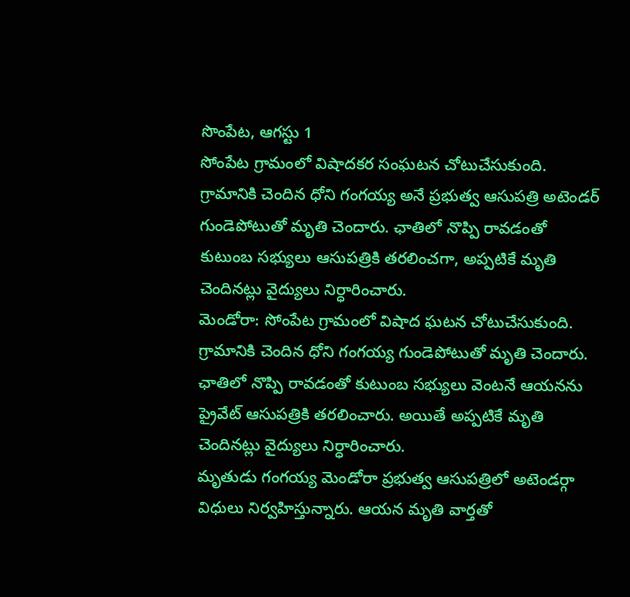సొంపేట, ఆగస్టు 1
సోంపేట గ్రామంలో విషాదకర సంఘటన చోటుచేసుకుంది. గ్రామానికి చెందిన ధోని గంగయ్య అనే ప్రభుత్వ ఆసుపత్రి అటెండర్ గుండెపోటుతో మృతి చెందారు. ఛాతిలో నొప్పి రావడంతో కుటుంబ సభ్యులు ఆసుపత్రికి తరలించగా, అప్పటికే మృతి చెందినట్లు వైద్యులు నిర్ధారించారు.
మెండోరా: సోంపేట గ్రామంలో విషాద ఘటన చోటుచేసుకుంది. గ్రామానికి చెందిన ధోని గంగయ్య గుండెపోటుతో మృతి చెందారు. ఛాతిలో నొప్పి రావడంతో కుటుంబ సభ్యులు వెంటనే ఆయనను ప్రైవేట్ ఆసుపత్రికి తరలించారు. అయితే అప్పటికే మృతి చెందినట్లు వైద్యులు నిర్ధారించారు.
మృతుడు గంగయ్య మెండోరా ప్రభుత్వ ఆసుపత్రిలో అటెండర్గా విధులు నిర్వహిస్తున్నారు. ఆయన మృతి వార్తతో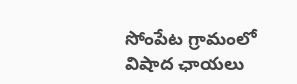సోంపేట గ్రామంలో విషాద ఛాయలు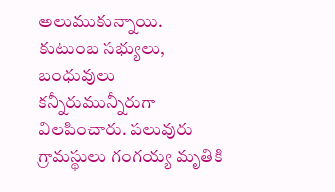అలుముకున్నాయి. కుటుంబ సభ్యులు, బంధువులు కన్నీరుమున్నీరుగా విలపించారు. పలువురు గ్రామస్థులు గంగయ్య మృతికి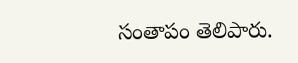సంతాపం తెలిపారు.